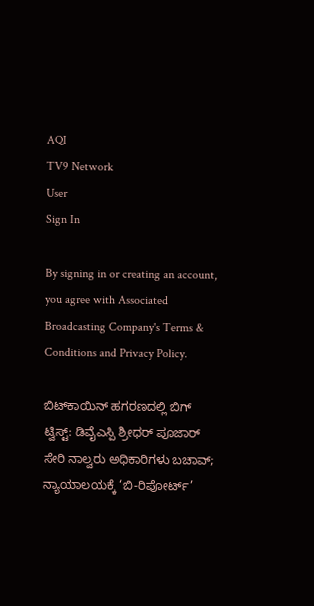AQI
TV9 Network
User
Sign In

By signing in or creating an account, you agree with Associated Broadcasting Company's Terms & Conditions and Privacy Policy.

ಬಿಟ್‌ಕಾಯಿನ್ ಹಗರಣದಲ್ಲಿ ಬಿಗ್ ಟ್ವಿಸ್ಟ್: ಡಿವೈಎಸ್ಪಿ ಶ್ರೀಧರ್ ಪೂಜಾರ್ ಸೇರಿ ನಾಲ್ವರು ಅಧಿಕಾರಿಗಳು ಬಚಾವ್; ನ್ಯಾಯಾಲಯಕ್ಕೆ ‘ಬಿ-ರಿಪೋರ್ಟ್’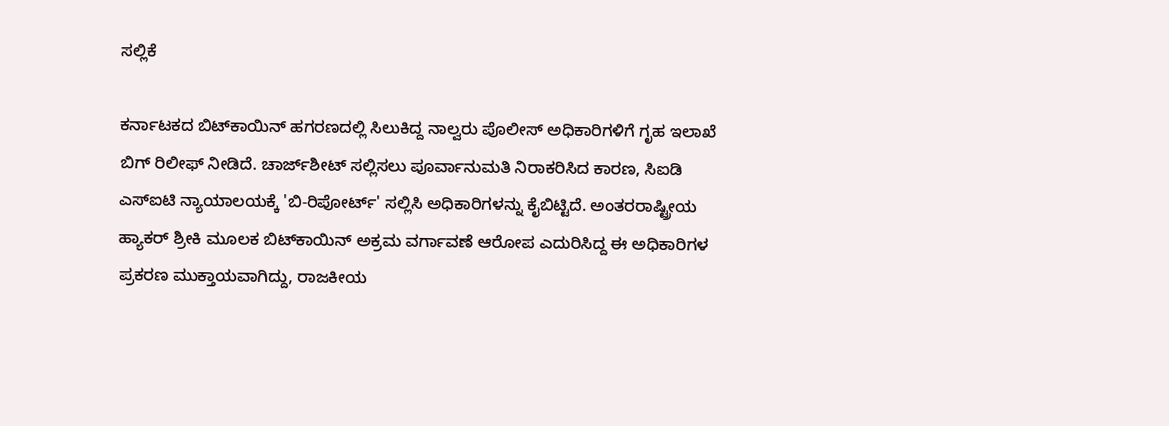ಸಲ್ಲಿಕೆ

ಕರ್ನಾಟಕದ ಬಿಟ್‌ಕಾಯಿನ್ ಹಗರಣದಲ್ಲಿ ಸಿಲುಕಿದ್ದ ನಾಲ್ವರು ಪೊಲೀಸ್ ಅಧಿಕಾರಿಗಳಿಗೆ ಗೃಹ ಇಲಾಖೆ ಬಿಗ್ ರಿಲೀಫ್ ನೀಡಿದೆ. ಚಾರ್ಜ್‌ಶೀಟ್ ಸಲ್ಲಿಸಲು ಪೂರ್ವಾನುಮತಿ ನಿರಾಕರಿಸಿದ ಕಾರಣ, ಸಿಐಡಿ ಎಸ್‌ಐಟಿ ನ್ಯಾಯಾಲಯಕ್ಕೆ 'ಬಿ-ರಿಪೋರ್ಟ್' ಸಲ್ಲಿಸಿ ಅಧಿಕಾರಿಗಳನ್ನು ಕೈಬಿಟ್ಟಿದೆ. ಅಂತರರಾಷ್ಟ್ರೀಯ ಹ್ಯಾಕರ್ ಶ್ರೀಕಿ ಮೂಲಕ ಬಿಟ್‌ಕಾಯಿನ್ ಅಕ್ರಮ ವರ್ಗಾವಣೆ ಆರೋಪ ಎದುರಿಸಿದ್ದ ಈ ಅಧಿಕಾರಿಗಳ ಪ್ರಕರಣ ಮುಕ್ತಾಯವಾಗಿದ್ದು, ರಾಜಕೀಯ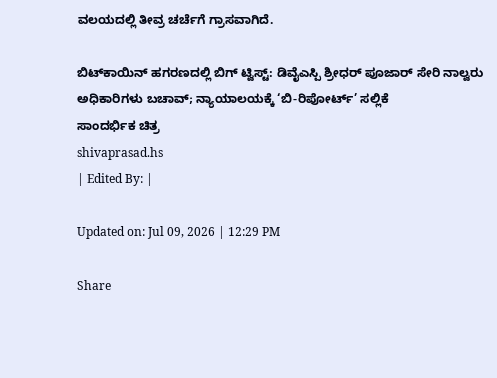ವಲಯದಲ್ಲಿ ತೀವ್ರ ಚರ್ಚೆಗೆ ಗ್ರಾಸವಾಗಿದೆ.

ಬಿಟ್‌ಕಾಯಿನ್ ಹಗರಣದಲ್ಲಿ ಬಿಗ್ ಟ್ವಿಸ್ಟ್: ಡಿವೈಎಸ್ಪಿ ಶ್ರೀಧರ್ ಪೂಜಾರ್ ಸೇರಿ ನಾಲ್ವರು ಅಧಿಕಾರಿಗಳು ಬಚಾವ್; ನ್ಯಾಯಾಲಯಕ್ಕೆ ‘ಬಿ-ರಿಪೋರ್ಟ್’ ಸಲ್ಲಿಕೆ
ಸಾಂದರ್ಭಿಕ ಚಿತ್ರ
shivaprasad.hs
| Edited By: |

Updated on: Jul 09, 2026 | 12:29 PM

Share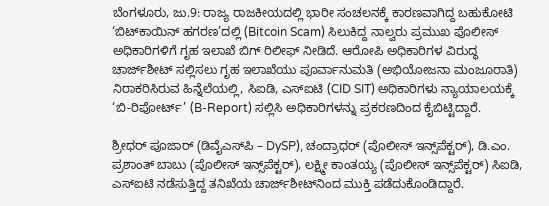ಬೆಂಗಳೂರು, ಜು.9: ರಾಜ್ಯ ರಾಜಕೀಯದಲ್ಲಿ ಭಾರೀ ಸಂಚಲನಕ್ಕೆ ಕಾರಣವಾಗಿದ್ದ ಬಹುಕೋಟಿ ‘ಬಿಟ್‌ಕಾಯಿನ್ ಹಗರಣ’ದಲ್ಲಿ (Bitcoin Scam) ಸಿಲುಕಿದ್ದ ನಾಲ್ವರು ಪ್ರಮುಖ ಪೊಲೀಸ್ ಅಧಿಕಾರಿಗಳಿಗೆ ಗೃಹ ಇಲಾಖೆ ಬಿಗ್ ರಿಲೀಫ್ ನೀಡಿದೆ. ಆರೋಪಿ ಅಧಿಕಾರಿಗಳ ವಿರುದ್ಧ ಚಾರ್ಜ್‌ಶೀಟ್ ಸಲ್ಲಿಸಲು ಗೃಹ ಇಲಾಖೆಯು ಪೂರ್ವಾನುಮತಿ (ಅಭಿಯೋಜನಾ ಮಂಜೂರಾತಿ) ನಿರಾಕರಿಸಿರುವ ಹಿನ್ನೆಲೆಯಲ್ಲಿ, ಸಿಐಡಿ, ಎಸ್‌ಐಟಿ (CID SIT) ಅಧಿಕಾರಿಗಳು ನ್ಯಾಯಾಲಯಕ್ಕೆ ‘ಬಿ-ರಿಪೋರ್ಟ್’ (B-Report) ಸಲ್ಲಿಸಿ ಅಧಿಕಾರಿಗಳನ್ನು ಪ್ರಕರಣದಿಂದ ಕೈಬಿಟ್ಟಿದ್ದಾರೆ.

ಶ್ರೀಧರ್ ಪೂಜಾರ್ (ಡಿವೈಎಸ್‌ಪಿ – DySP), ಚಂದ್ರಾಧರ್ (ಪೊಲೀಸ್ ಇನ್ಸ್‌ಪೆಕ್ಟರ್), ಡಿ.ಎಂ. ಪ್ರಶಾಂತ್ ಬಾಬು (ಪೊಲೀಸ್ ಇನ್ಸ್‌ಪೆಕ್ಟರ್), ಲಕ್ಷ್ಮೀ ಕಾಂತಯ್ಯ (ಪೊಲೀಸ್ ಇನ್ಸ್‌ಪೆಕ್ಟರ್) ಸಿಐಡಿ, ಎಸ್‌ಐಟಿ ನಡೆಸುತ್ತಿದ್ದ ತನಿಖೆಯ ಚಾರ್ಜ್‌ಶೀಟ್‌ನಿಂದ ಮುಕ್ತಿ ಪಡೆದುಕೊಂಡಿದ್ದಾರೆ.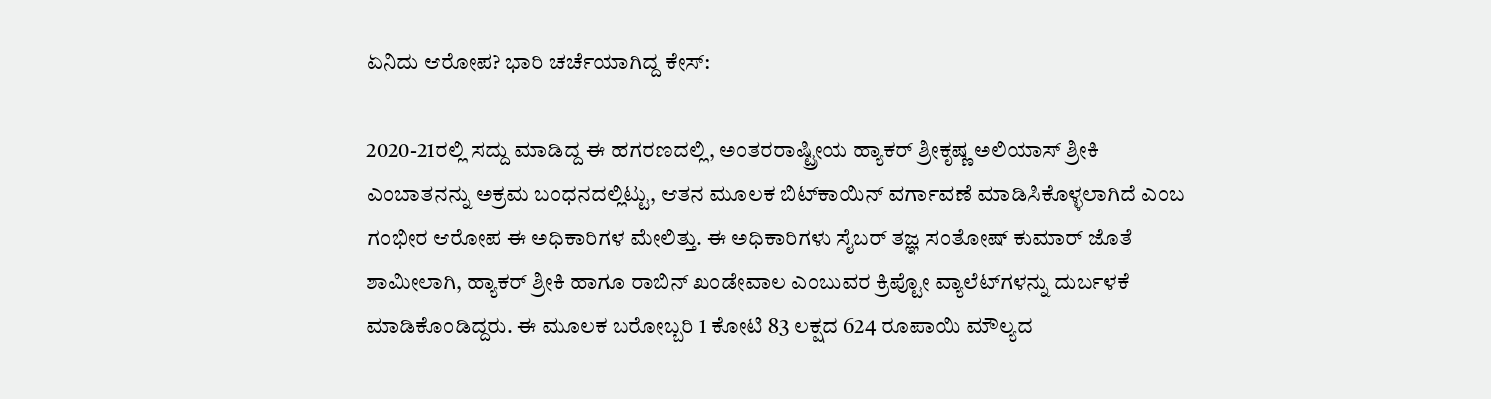ಏನಿದು ಆರೋಪ? ಭಾರಿ ಚರ್ಚೆಯಾಗಿದ್ದ ಕೇಸ್:

2020-21ರಲ್ಲಿ ಸದ್ದು ಮಾಡಿದ್ದ ಈ ಹಗರಣದಲ್ಲಿ, ಅಂತರರಾಷ್ಟ್ರೀಯ ಹ್ಯಾಕರ್ ಶ್ರೀಕೃಷ್ಣ ಅಲಿಯಾಸ್ ಶ್ರೀಕಿ ಎಂಬಾತನನ್ನು ಅಕ್ರಮ ಬಂಧನದಲ್ಲಿಟ್ಟು, ಆತನ ಮೂಲಕ ಬಿಟ್‌ಕಾಯಿನ್ ವರ್ಗಾವಣೆ ಮಾಡಿಸಿಕೊಳ್ಳಲಾಗಿದೆ ಎಂಬ ಗಂಭೀರ ಆರೋಪ ಈ ಅಧಿಕಾರಿಗಳ ಮೇಲಿತ್ತು. ಈ ಅಧಿಕಾರಿಗಳು ಸೈಬರ್ ತಜ್ಞ ಸಂತೋಷ್ ಕುಮಾರ್ ಜೊತೆ ಶಾಮೀಲಾಗಿ, ಹ್ಯಾಕರ್ ಶ್ರೀಕಿ ಹಾಗೂ ರಾಬಿನ್ ಖಂಡೇವಾಲ ಎಂಬುವರ ಕ್ರಿಪ್ಟೋ ವ್ಯಾಲೆಟ್‌ಗಳನ್ನು ದುರ್ಬಳಕೆ ಮಾಡಿಕೊಂಡಿದ್ದರು. ಈ ಮೂಲಕ ಬರೋಬ್ಬರಿ 1 ಕೋಟಿ 83 ಲಕ್ಷದ 624 ರೂಪಾಯಿ ಮೌಲ್ಯದ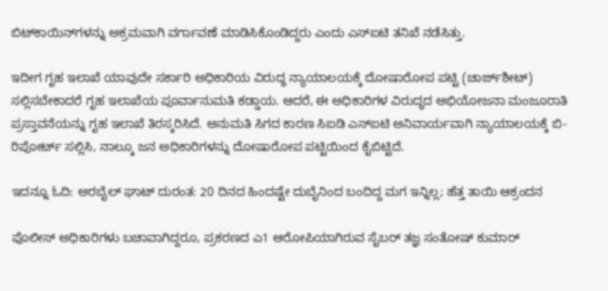ಬಿಟ್‌ಕಾಯಿನ್‌ಗಳನ್ನು ಅಕ್ರಮವಾಗಿ ವರ್ಗಾವಣೆ ಮಾಡಿಸಿಕೊಂಡಿದ್ದರು ಎಂದು ಎಸ್‌ಐಟಿ ತನಿಖೆ ನಡೆಸಿತ್ತು.

ಇದೀಗ ಗೃಹ ಇಲಾಖೆ ಯಾವುದೇ ಸರ್ಕಾರಿ ಅಧಿಕಾರಿಯ ವಿರುದ್ಧ ನ್ಯಾಯಾಲಯಕ್ಕೆ ದೋಷಾರೋಪ ಪಟ್ಟಿ (ಚಾರ್ಜ್‌ಶೀಟ್) ಸಲ್ಲಿಸಬೇಕಾದರೆ ಗೃಹ ಇಲಾಖೆಯ ಪೂರ್ವಾನುಮತಿ ಕಡ್ಡಾಯ. ಆದರೆ, ಈ ಅಧಿಕಾರಿಗಳ ವಿರುದ್ಧದ ಅಭಿಯೋಜನಾ ಮಂಜೂರಾತಿ ಪ್ರಸ್ತಾವನೆಯನ್ನು ಗೃಹ ಇಲಾಖೆ ತಿರಸ್ಕರಿಸಿದೆ. ಅನುಮತಿ ಸಿಗದ ಕಾರಣ ಸಿಐಡಿ ಎಸ್‌ಐಟಿ ಅನಿವಾರ್ಯವಾಗಿ ನ್ಯಾಯಾಲಯಕ್ಕೆ ಬಿ-ರಿಪೋರ್ಟ್ ಸಲ್ಲಿಸಿ, ನಾಲ್ಕೂ ಜನ ಅಧಿಕಾರಿಗಳನ್ನು ದೋಷಾರೋಪ ಪಟ್ಟಿಯಿಂದ ಕೈಬಿಟ್ಟಿದೆ.

ಇದನ್ನೂ ಓದಿ: ಅರಬೈಲ್ ಘಾಟ್ ದುರಂತ: 20 ದಿನದ ಹಿಂದಷ್ಟೇ ದುಬೈನಿಂದ ಬಂದಿದ್ದ ಮಗ ಇನ್ನಿಲ್ಲ; ಹೆತ್ತ ತಾಯಿ ಆಕ್ರಂದನ

ಪೊಲೀಸ್ ಅಧಿಕಾರಿಗಳು ಬಚಾವಾಗಿದ್ದರೂ, ಪ್ರಕರಣದ ಎ1 ಆರೋಪಿಯಾಗಿರುವ ಸೈಬರ್ ತಜ್ಞ ಸಂತೋಷ್ ಕುಮಾರ್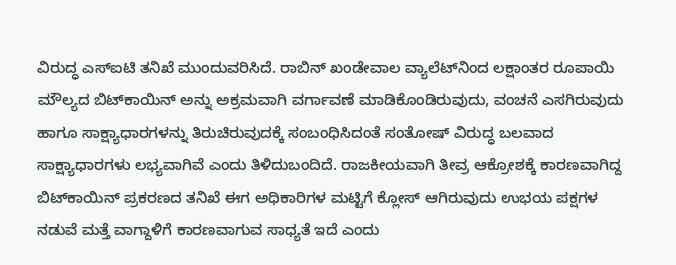ವಿರುದ್ಧ ಎಸ್‌ಐಟಿ ತನಿಖೆ ಮುಂದುವರಿಸಿದೆ. ರಾಬಿನ್ ಖಂಡೇವಾಲ ವ್ಯಾಲೆಟ್‌ನಿಂದ ಲಕ್ಷಾಂತರ ರೂಪಾಯಿ ಮೌಲ್ಯದ ಬಿಟ್‌ಕಾಯಿನ್ ಅನ್ನು ಅಕ್ರಮವಾಗಿ ವರ್ಗಾವಣೆ ಮಾಡಿಕೊಂಡಿರುವುದು, ವಂಚನೆ ಎಸಗಿರುವುದು ಹಾಗೂ ಸಾಕ್ಷ್ಯಾಧಾರಗಳನ್ನು ತಿರುಚಿರುವುದಕ್ಕೆ ಸಂಬಂಧಿಸಿದಂತೆ ಸಂತೋಷ್ ವಿರುದ್ಧ ಬಲವಾದ ಸಾಕ್ಷ್ಯಾಧಾರಗಳು ಲಭ್ಯವಾಗಿವೆ ಎಂದು ತಿಳಿದುಬಂದಿದೆ. ರಾಜಕೀಯವಾಗಿ ತೀವ್ರ ಆಕ್ರೋಶಕ್ಕೆ ಕಾರಣವಾಗಿದ್ದ ಬಿಟ್‌ಕಾಯಿನ್ ಪ್ರಕರಣದ ತನಿಖೆ ಈಗ ಅಧಿಕಾರಿಗಳ ಮಟ್ಟಿಗೆ ಕ್ಲೋಸ್ ಆಗಿರುವುದು ಉಭಯ ಪಕ್ಷಗಳ ನಡುವೆ ಮತ್ತೆ ವಾಗ್ದಾಳಿಗೆ ಕಾರಣವಾಗುವ ಸಾಧ್ಯತೆ ಇದೆ ಎಂದು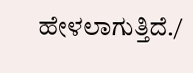ಹೇಳಲಾಗುತ್ತಿದೆ./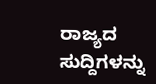ರಾಜ್ಯದ ಸುದ್ದಿಗಳನ್ನು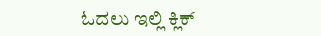ಓದಲು ಇಲ್ಲಿ ಕ್ಲಿಕ್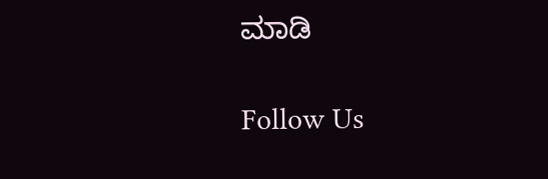ಮಾಡಿ

Follow Us